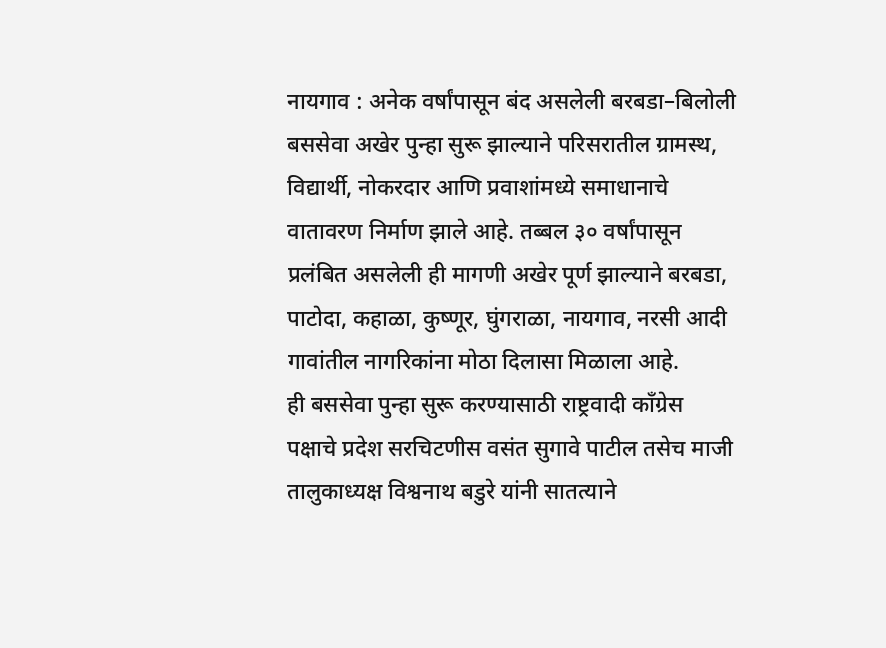नायगाव : अनेक वर्षांपासून बंद असलेली बरबडा–बिलोली बससेवा अखेर पुन्हा सुरू झाल्याने परिसरातील ग्रामस्थ, विद्यार्थी, नोकरदार आणि प्रवाशांमध्ये समाधानाचे वातावरण निर्माण झाले आहे. तब्बल ३० वर्षांपासून प्रलंबित असलेली ही मागणी अखेर पूर्ण झाल्याने बरबडा, पाटोदा, कहाळा, कुष्णूर, घुंगराळा, नायगाव, नरसी आदी गावांतील नागरिकांना मोठा दिलासा मिळाला आहे.
ही बससेवा पुन्हा सुरू करण्यासाठी राष्ट्रवादी काँग्रेस पक्षाचे प्रदेश सरचिटणीस वसंत सुगावे पाटील तसेच माजी तालुकाध्यक्ष विश्वनाथ बडुरे यांनी सातत्याने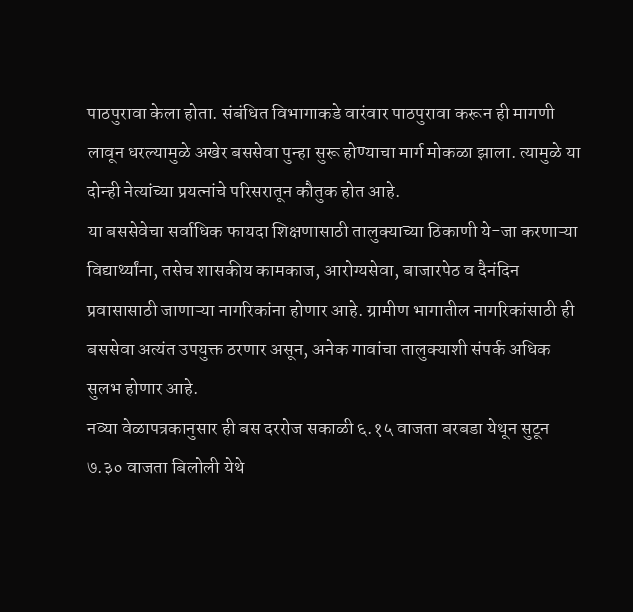पाठपुरावा केला होता. संबंधित विभागाकडे वारंवार पाठपुरावा करून ही मागणी लावून धरल्यामुळे अखेर बससेवा पुन्हा सुरू होण्याचा मार्ग मोकळा झाला. त्यामुळे या दोन्ही नेत्यांच्या प्रयत्नांचे परिसरातून कौतुक होत आहे.
या बससेवेचा सर्वाधिक फायदा शिक्षणासाठी तालुक्याच्या ठिकाणी ये-जा करणाऱ्या विद्यार्थ्यांना, तसेच शासकीय कामकाज, आरोग्यसेवा, बाजारपेठ व दैनंदिन प्रवासासाठी जाणाऱ्या नागरिकांना होणार आहे. ग्रामीण भागातील नागरिकांसाठी ही बससेवा अत्यंत उपयुक्त ठरणार असून, अनेक गावांचा तालुक्याशी संपर्क अधिक सुलभ होणार आहे.
नव्या वेळापत्रकानुसार ही बस दररोज सकाळी ६.१५ वाजता बरबडा येथून सुटून ७.३० वाजता बिलोली येथे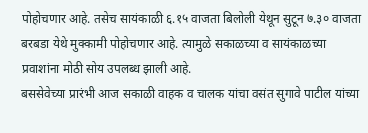पोहोचणार आहे. तसेच सायंकाळी ६.१५ वाजता बिलोली येथून सुटून ७.३० वाजता बरबडा येथे मुक्कामी पोहोचणार आहे. त्यामुळे सकाळच्या व सायंकाळच्या प्रवाशांना मोठी सोय उपलब्ध झाली आहे.
बससेवेच्या प्रारंभी आज सकाळी वाहक व चालक यांचा वसंत सुगावे पाटील यांच्या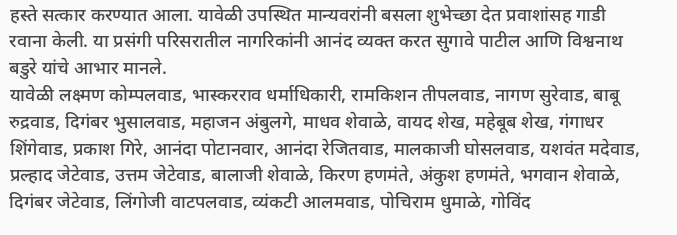हस्ते सत्कार करण्यात आला. यावेळी उपस्थित मान्यवरांनी बसला शुभेच्छा देत प्रवाशांसह गाडी रवाना केली. या प्रसंगी परिसरातील नागरिकांनी आनंद व्यक्त करत सुगावे पाटील आणि विश्वनाथ बडुरे यांचे आभार मानले.
यावेळी लक्ष्मण कोम्पलवाड, भास्करराव धर्माधिकारी, रामकिशन तीपलवाड, नागण सुरेवाड, बाबू रुद्रवाड, दिगंबर भुसालवाड, महाजन अंबुलगे, माधव शेवाळे, वायद शेख, महेबूब शेख, गंगाधर शिंगेवाड, प्रकाश गिरे, आनंदा पोटानवार, आनंदा रेजितवाड, मालकाजी घोसलवाड, यशवंत मदेवाड, प्रल्हाद जेटेवाड, उत्तम जेटेवाड, बालाजी शेवाळे, किरण हणमंते, अंकुश हणमंते, भगवान शेवाळे, दिगंबर जेटेवाड, लिंगोजी वाटपलवाड, व्यंकटी आलमवाड, पोचिराम धुमाळे, गोविंद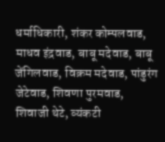धर्माधिकारी, शंकर कोम्पलवाड, माधव इंद्रवाड, बाबू मदेवाड, बाबू जेंगिलवाड, विक्रम मदेवाड, पांडुरंग जेटेवाड, शिवणा पुरमवाड, शिवाजी थेटे, व्यंकटी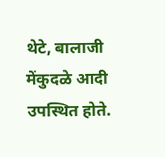थेटे, बालाजी मेंकुदळे आदी उपस्थित होते.